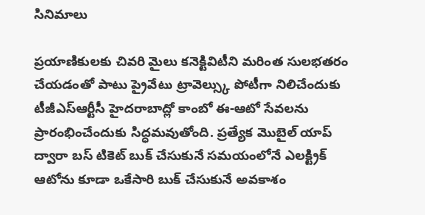సినిమాలు

ప్రయాణికులకు చివరి మైలు కనెక్టివిటీని మరింత సులభతరం చేయడంతో పాటు ప్రైవేటు ట్రావెల్స్కు పోటీగా నిలిచేందుకు టీజీఎస్ఆర్టీసీ హైదరాబాద్లో కాంబో ఈ-ఆటో సేవలను ప్రారంభించేందుకు సిద్ధమవుతోంది. ప్రత్యేక మొబైల్ యాప్ ద్వారా బస్ టికెట్ బుక్ చేసుకునే సమయంలోనే ఎలక్ట్రిక్ ఆటోను కూడా ఒకేసారి బుక్ చేసుకునే అవకాశం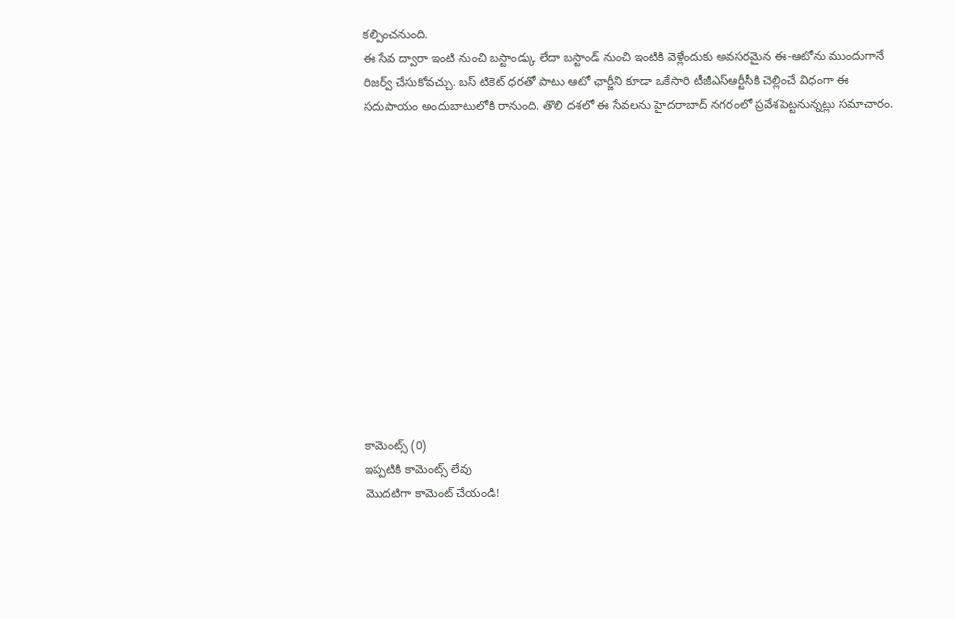కల్పించనుంది.
ఈ సేవ ద్వారా ఇంటి నుంచి బస్టాండ్కు లేదా బస్టాండ్ నుంచి ఇంటికి వెళ్లేందుకు అవసరమైన ఈ-ఆటోను ముందుగానే రిజర్వ్ చేసుకోవచ్చు. బస్ టికెట్ ధరతో పాటు ఆటో ఛార్జీని కూడా ఒకేసారి టీజీఎస్ఆర్టీసీకి చెల్లించే విధంగా ఈ సదుపాయం అందుబాటులోకి రానుంది. తొలి దశలో ఈ సేవలను హైదరాబాద్ నగరంలో ప్రవేశపెట్టనున్నట్లు సమాచారం.













కామెంట్స్ (0)
ఇప్పటికి కామెంట్స్ లేవు
మొదటిగా కామెంట్ చేయండి!